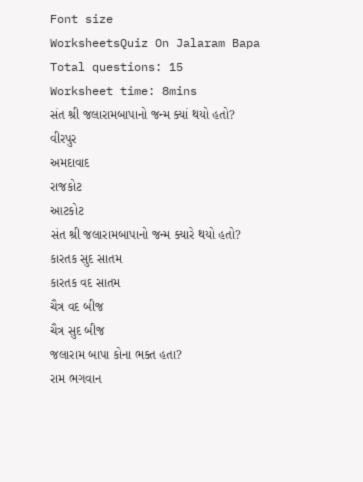Font size
WorksheetsQuiz On Jalaram Bapa
Total questions: 15
Worksheet time: 8mins
સંત શ્રી જલારામબાપાનો જન્મ ક્યાં થયો હતો?
વીરપુર
અમદાવાદ
રાજકોટ
આટકોટ
સંત શ્રી જલારામબાપાનો જન્મ ક્યારે થયો હતો?
કારતક સુદ સાતમ
કારતક વદ સાતમ
ચૈત્ર વદ બીજ
ચૈત્ર સુદ બીજ
જલારામ બાપા કોના ભક્ત હતા?
રામ ભગવાન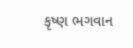કૃષ્ણ ભગવાન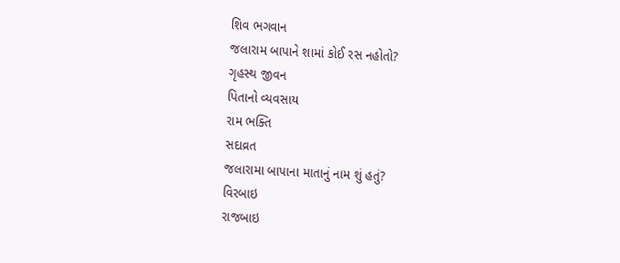શિવ ભગવાન
જલારામ બાપાને શામાં કોઈ રસ નહોતો?
ગૃહસ્થ જીવન
પિતાનો વ્યવસાય
રામ ભક્તિ
સદાવ્રત
જલારામા બાપાના માતાનું નામ શું હતું?
વિરબાઇ
રાજબાઇ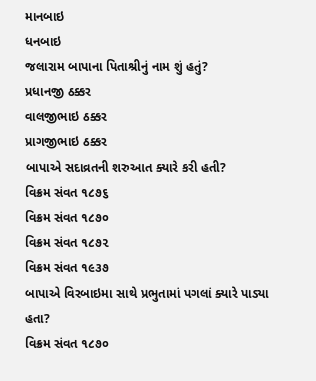માનબાઇ
ધનબાઇ
જલારામ બાપાના પિતાશ્રીનું નામ શું હતું?
પ્રધાનજી ઠક્કર
વાલજીભાઇ ઠક્કર
પ્રાગજીભાઇ ઠક્કર
બાપાએ સદાવ્રતની શરુઆત ક્યારે કરી હતી?
વિક્રમ સંવત ૧૮૭૬
વિક્રમ સંવત ૧૮૭૦
વિક્રમ સંવત ૧૮૭૨
વિક્રમ સંવત ૧૯૩૭
બાપાએ વિરબાઇમા સાથે પ્રભુતામાં પગલાં ક્યારે પાડ્યા હતા?
વિક્રમ સંવત ૧૮૭૦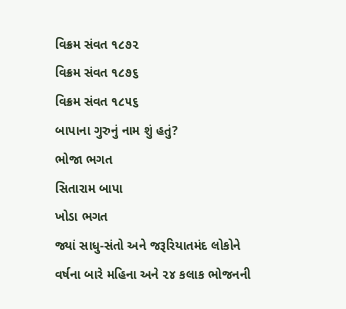વિક્રમ સંવત ૧૮૭૨
વિક્રમ સંવત ૧૮૭૬
વિક્રમ સંવત ૧૮૫૬
બાપાના ગુરુનું નામ શું હતું?
ભોજા ભગત
સિતારામ બાપા
ખોડા ભગત
જ્યાં સાધુ-સંતો અને જરૂરિયાતમંદ લોકોને વર્ષના બારે મહિના અને ૨૪ કલાક ભોજનની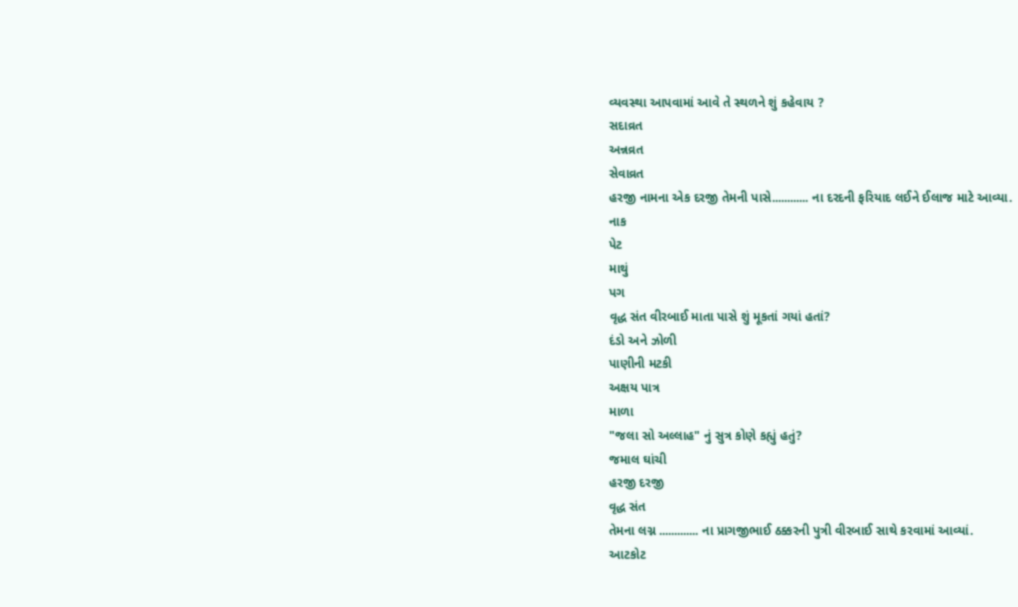વ્યવસ્થા આપવામાં આવે તે સ્થળને શું કહેવાય ?
સદાવ્રત
અન્નવ્રત
સેવાવ્રત
હરજી નામના એક દરજી તેમની પાસે............ ના દરદની ફરિયાદ લઈને ઈલાજ માટે આવ્યા.
નાક
પેટ
માથું
પગ
વૃદ્ધ સંત વીરબાઈ માતા પાસે શું મૂકતાં ગયાં હતાં?
દંડો અને ઝોળી
પાણીની મટકી
અક્ષય પાત્ર
માળા
"જલા સો અલ્લાહ" નું સુત્ર કોણે કહ્યું હતું?
જમાલ ઘાંચી
હરજી દરજી
વૃદ્ધ સંત
તેમના લગ્ન ............. ના પ્રાગજીભાઈ ઠક્કરની પુત્રી વીરબાઈ સાથે કરવામાં આવ્યાં.
આટકોટ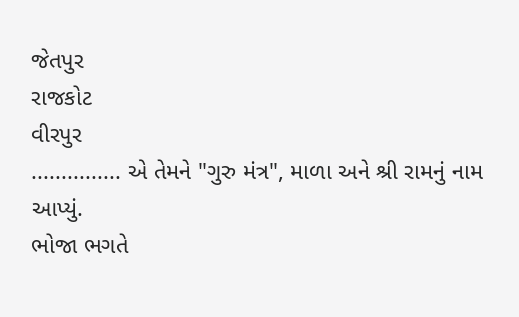જેતપુર
રાજકોટ
વીરપુર
............... એ તેમને "ગુરુ મંત્ર", માળા અને શ્રી રામનું નામ આપ્યું.
ભોજા ભગતે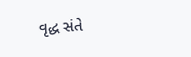વૃદ્ધ સંતે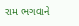રામ ભગવાને